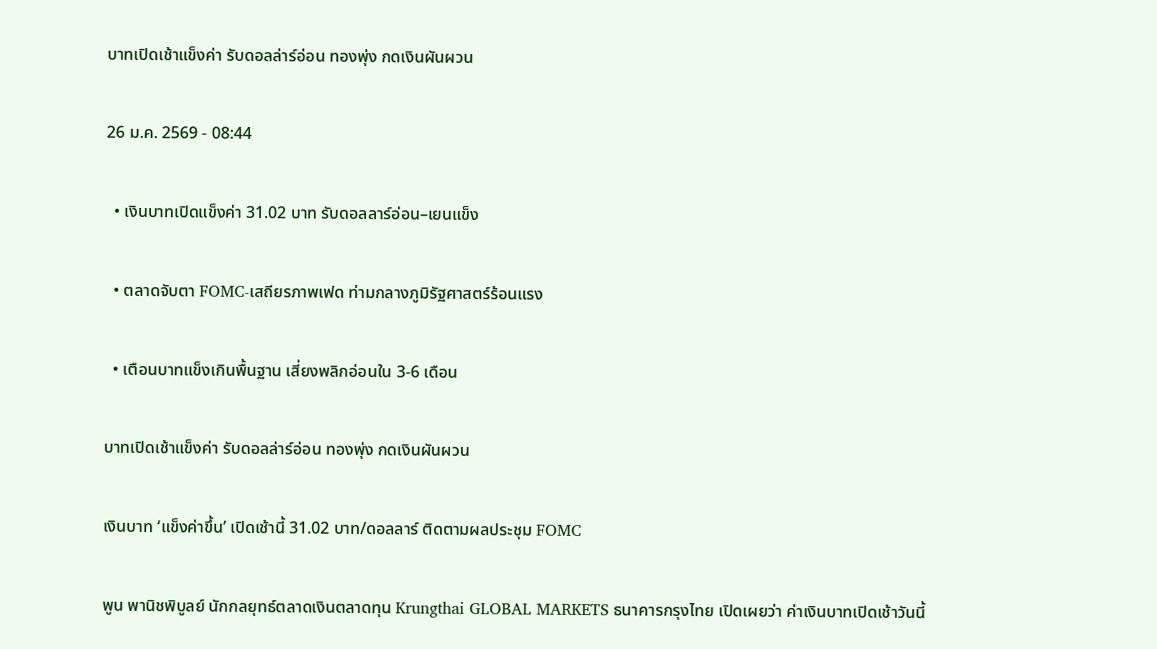บาทเปิดเช้าแข็งค่า รับดอลล่าร์อ่อน ทองพุ่ง กดเงินผันผวน

26 ม.ค. 2569 - 08:44

  • เงินบาทเปิดแข็งค่า 31.02 บาท รับดอลลาร์อ่อน–เยนแข็ง

  • ตลาดจับตา FOMC-เสถียรภาพเฟด ท่ามกลางภูมิรัฐศาสตร์ร้อนแรง

  • เตือนบาทแข็งเกินพื้นฐาน เสี่ยงพลิกอ่อนใน 3-6 เดือน

บาทเปิดเช้าแข็งค่า รับดอลล่าร์อ่อน ทองพุ่ง กดเงินผันผวน

เงินบาท ‘แข็งค่าขึ้น’ เปิดเช้านี้ 31.02 บาท/ดอลลาร์ ติดตามผลประชุม FOMC

พูน พานิชพิบูลย์ นักกลยุทธ์ตลาดเงินตลาดทุน Krungthai GLOBAL MARKETS ธนาคารกรุงไทย เปิดเผยว่า ค่าเงินบาทเปิดเช้าวันนี้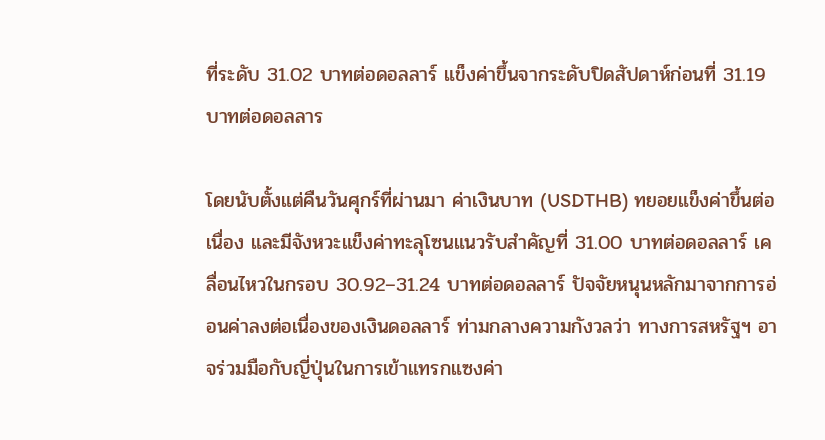ที่ระดับ 31.02 บาทต่อดอลลาร์ แข็งค่าขึ้นจากระดับปิดสัปดาห์ก่อนที่ 31.19 บาทต่อดอลลาร

โดยนับตั้งแต่คืนวันศุกร์ที่ผ่านมา ค่าเงินบาท (USDTHB) ทยอยแข็งค่าขึ้นต่อเนื่อง และมีจังหวะแข็งค่าทะลุโซนแนวรับสำคัญที่ 31.00 บาทต่อดอลลาร์ เคลื่อนไหวในกรอบ 30.92–31.24 บาทต่อดอลลาร์ ปัจจัยหนุนหลักมาจากการอ่อนค่าลงต่อเนื่องของเงินดอลลาร์ ท่ามกลางความกังวลว่า ทางการสหรัฐฯ อาจร่วมมือกับญี่ปุ่นในการเข้าแทรกแซงค่า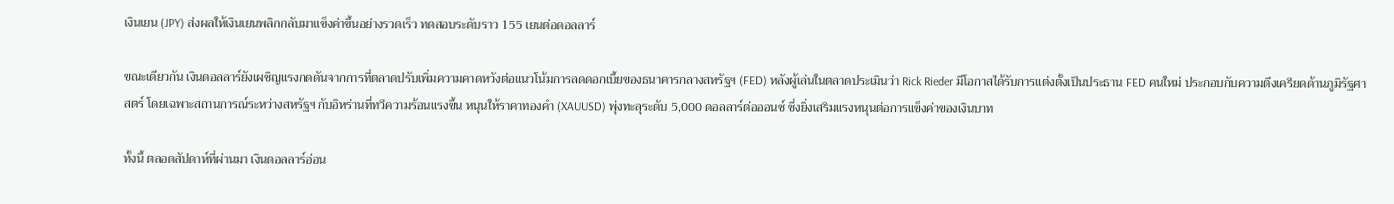เงินเยน (JPY) ส่งผลให้เงินเยนพลิกกลับมาแข็งค่าขึ้นอย่างรวดเร็ว ทดสอบระดับราว 155 เยนต่อดอลลาร์

ขณะเดียวกัน เงินดอลลาร์ยังเผชิญแรงกดดันจากการที่ตลาดปรับเพิ่มความคาดหวังต่อแนวโน้มการลดดอกเบี้ยของธนาคารกลางสหรัฐฯ (FED) หลังผู้เล่นในตลาดประเมินว่า Rick Rieder มีโอกาสได้รับการแต่งตั้งเป็นประธาน FED คนใหม่ ประกอบกับความตึงเครียดด้านภูมิรัฐศาสตร์ โดยเฉพาะสถานการณ์ระหว่างสหรัฐฯ กับอิหร่านที่ทวีความร้อนแรงขึ้น หนุนให้ราคาทองคำ (XAUUSD) พุ่งทะลุระดับ 5,000 ดอลลาร์ต่อออนซ์ ซึ่งยิ่งเสริมแรงหนุนต่อการแข็งค่าของเงินบาท

ทั้งนี้ ตลอดสัปดาห์ที่ผ่านมา เงินดอลลาร์อ่อน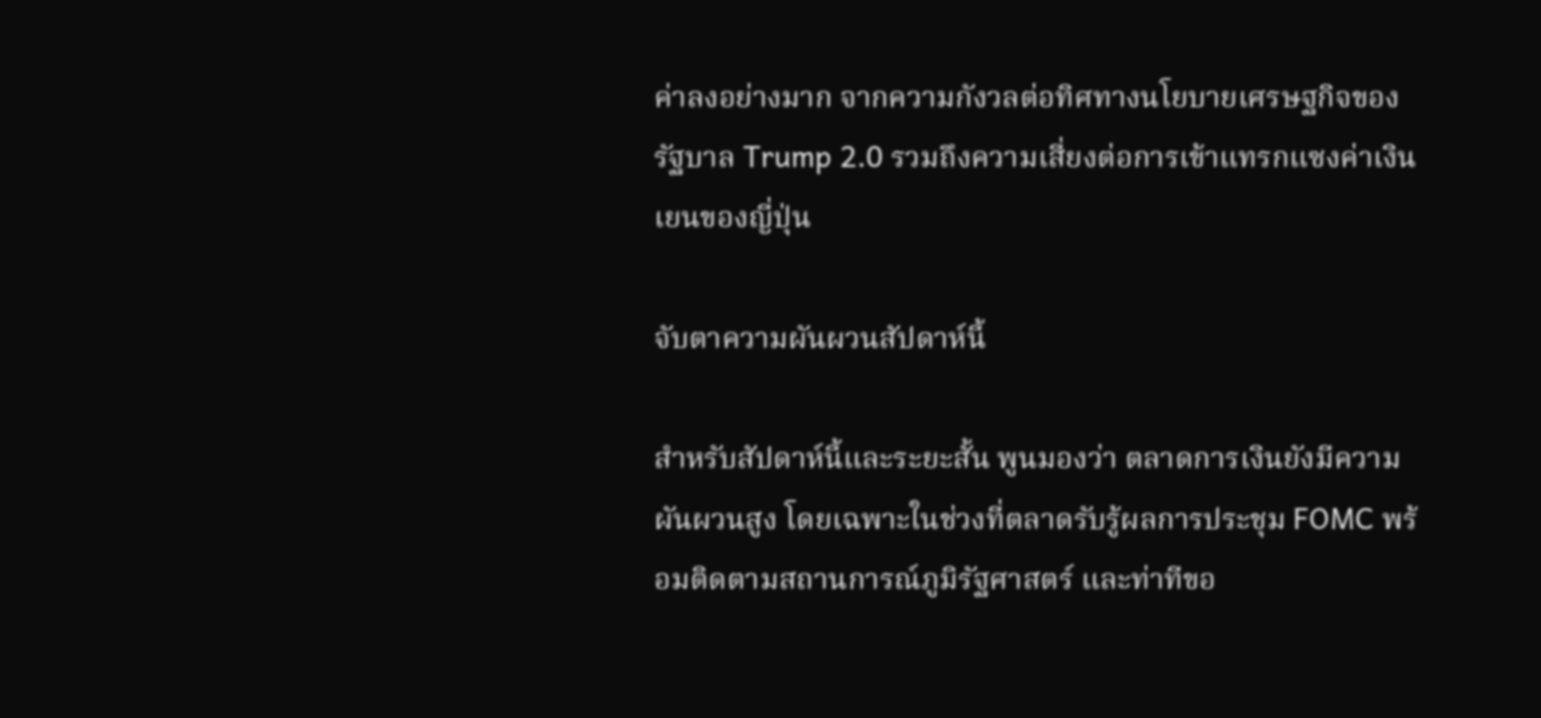ค่าลงอย่างมาก จากความกังวลต่อทิศทางนโยบายเศรษฐกิจของรัฐบาล Trump 2.0 รวมถึงความเสี่ยงต่อการเข้าแทรกแซงค่าเงินเยนของญี่ปุ่น

จับตาความผันผวนสัปดาห์นี้

สำหรับสัปดาห์นี้และระยะสั้น พูนมองว่า ตลาดการเงินยังมีความผันผวนสูง โดยเฉพาะในช่วงที่ตลาดรับรู้ผลการประชุม FOMC พร้อมติดตามสถานการณ์ภูมิรัฐศาสตร์ และท่าทีขอ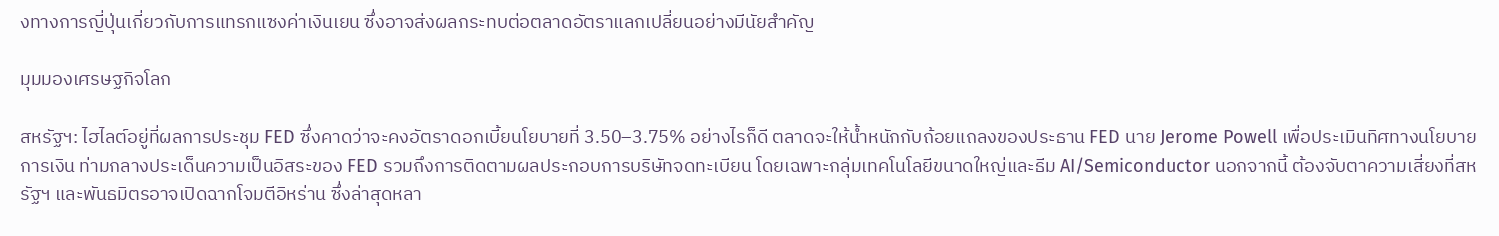งทางการญี่ปุ่นเกี่ยวกับการแทรกแซงค่าเงินเยน ซึ่งอาจส่งผลกระทบต่อตลาดอัตราแลกเปลี่ยนอย่างมีนัยสำคัญ

มุมมองเศรษฐกิจโลก

สหรัฐฯ: ไฮไลต์อยู่ที่ผลการประชุม FED ซึ่งคาดว่าจะคงอัตราดอกเบี้ยนโยบายที่ 3.50–3.75% อย่างไรก็ดี ตลาดจะให้น้ำหนักกับถ้อยแถลงของประธาน FED นาย Jerome Powell เพื่อประเมินทิศทางนโยบายการเงิน ท่ามกลางประเด็นความเป็นอิสระของ FED รวมถึงการติดตามผลประกอบการบริษัทจดทะเบียน โดยเฉพาะกลุ่มเทคโนโลยีขนาดใหญ่และธีม AI/Semiconductor นอกจากนี้ ต้องจับตาความเสี่ยงที่สหรัฐฯ และพันธมิตรอาจเปิดฉากโจมตีอิหร่าน ซึ่งล่าสุดหลา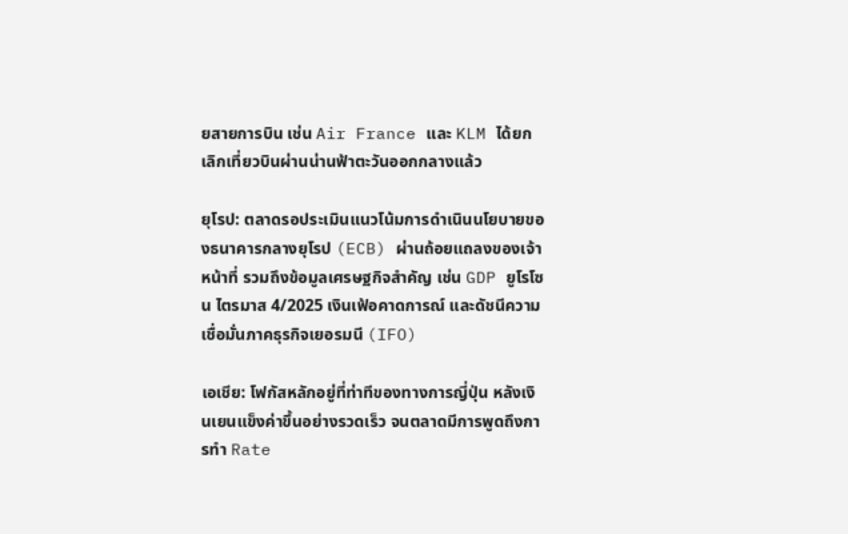ยสายการบิน เช่น Air France และ KLM ได้ยกเลิกเที่ยวบินผ่านน่านฟ้าตะวันออกกลางแล้ว

ยุโรป: ตลาดรอประเมินแนวโน้มการดำเนินนโยบายของธนาคารกลางยุโรป (ECB) ผ่านถ้อยแถลงของเจ้าหน้าที่ รวมถึงข้อมูลเศรษฐกิจสำคัญ เช่น GDP ยูโรโซน ไตรมาส 4/2025 เงินเฟ้อคาดการณ์ และดัชนีความเชื่อมั่นภาคธุรกิจเยอรมนี (IFO)

เอเชีย: โฟกัสหลักอยู่ที่ท่าทีของทางการญี่ปุ่น หลังเงินเยนแข็งค่าขึ้นอย่างรวดเร็ว จนตลาดมีการพูดถึงการทำ Rate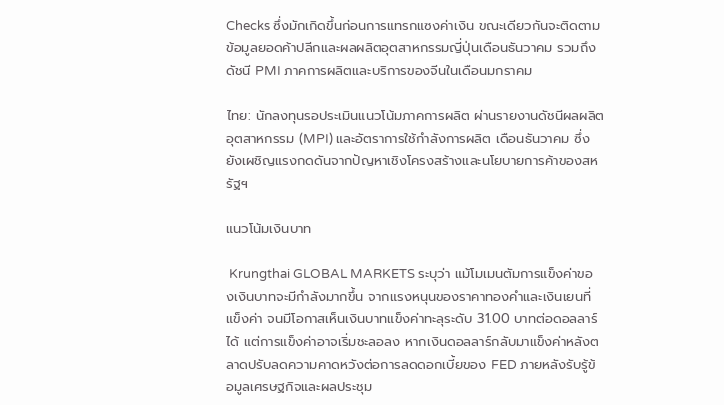Checks ซึ่งมักเกิดขึ้นก่อนการแทรกแซงค่าเงิน ขณะเดียวกันจะติดตามข้อมูลยอดค้าปลีกและผลผลิตอุตสาหกรรมญี่ปุ่นเดือนธันวาคม รวมถึงดัชนี PMI ภาคการผลิตและบริการของจีนในเดือนมกราคม

ไทย: นักลงทุนรอประเมินแนวโน้มภาคการผลิต ผ่านรายงานดัชนีผลผลิตอุตสาหกรรม (MPI) และอัตราการใช้กำลังการผลิต เดือนธันวาคม ซึ่งยังเผชิญแรงกดดันจากปัญหาเชิงโครงสร้างและนโยบายการค้าของสหรัฐฯ

แนวโน้มเงินบาท

 Krungthai GLOBAL MARKETS ระบุว่า แม้โมเมนตัมการแข็งค่าของเงินบาทจะมีกำลังมากขึ้น จากแรงหนุนของราคาทองคำและเงินเยนที่แข็งค่า จนมีโอกาสเห็นเงินบาทแข็งค่าทะลุระดับ 31.00 บาทต่อดอลลาร์ ได้ แต่การแข็งค่าอาจเริ่มชะลอลง หากเงินดอลลาร์กลับมาแข็งค่าหลังตลาดปรับลดความคาดหวังต่อการลดดอกเบี้ยของ FED ภายหลังรับรู้ข้อมูลเศรษฐกิจและผลประชุม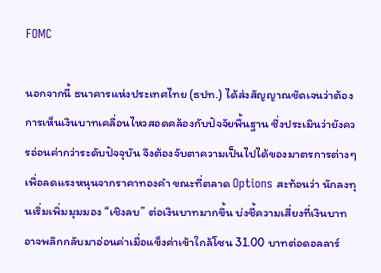FOMC

นอกจากนี้ ธนาคารแห่งประเทศไทย (ธปท.) ได้ส่งสัญญาณชัดเจนว่าต้องการเห็นเงินบาทเคลื่อนไหวสอดคล้องกับปัจจัยพื้นฐาน ซึ่งประเมินว่ายังควรอ่อนค่ากว่าระดับปัจจุบัน จึงต้องจับตาความเป็นไปได้ของมาตรการต่างๆ เพื่อลดแรงหนุนจากราคาทองคำ ขณะที่ตลาด Options สะท้อนว่า นักลงทุนเริ่มเพิ่มมุมมอง “เชิงลบ” ต่อเงินบาทมากขึ้น บ่งชี้ความเสี่ยงที่เงินบาทอาจพลิกกลับมาอ่อนค่าเมื่อแข็งค่าเข้าใกล้โซน 31.00 บาทต่อดอลลาร์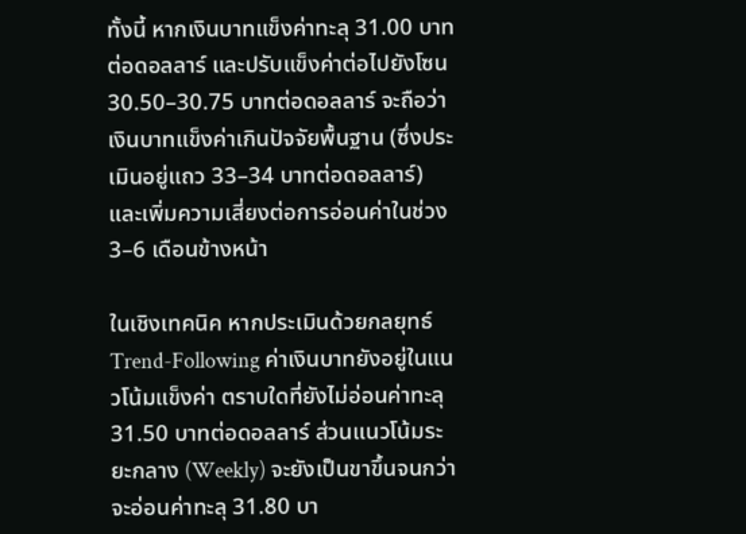ทั้งนี้ หากเงินบาทแข็งค่าทะลุ 31.00 บาทต่อดอลลาร์ และปรับแข็งค่าต่อไปยังโซน 30.50–30.75 บาทต่อดอลลาร์ จะถือว่าเงินบาทแข็งค่าเกินปัจจัยพื้นฐาน (ซึ่งประเมินอยู่แถว 33–34 บาทต่อดอลลาร์) และเพิ่มความเสี่ยงต่อการอ่อนค่าในช่วง 3–6 เดือนข้างหน้า

ในเชิงเทคนิค หากประเมินด้วยกลยุทธ์ Trend-Following ค่าเงินบาทยังอยู่ในแนวโน้มแข็งค่า ตราบใดที่ยังไม่อ่อนค่าทะลุ 31.50 บาทต่อดอลลาร์ ส่วนแนวโน้มระยะกลาง (Weekly) จะยังเป็นขาขึ้นจนกว่าจะอ่อนค่าทะลุ 31.80 บา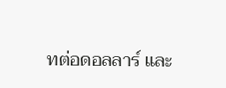ทต่อดอลลาร์ และ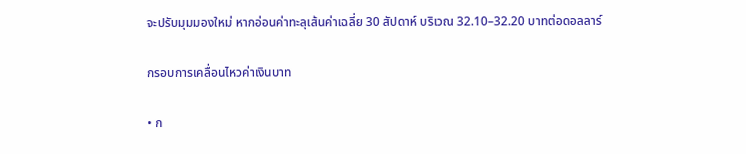จะปรับมุมมองใหม่ หากอ่อนค่าทะลุเส้นค่าเฉลี่ย 30 สัปดาห์ บริเวณ 32.10–32.20 บาทต่อดอลลาร์

กรอบการเคลื่อนไหวค่าเงินบาท

• ก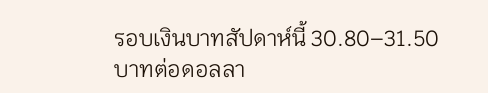รอบเงินบาทสัปดาห์นี้ 30.80–31.50 บาทต่อดอลลา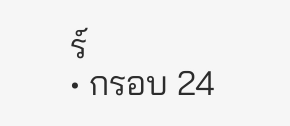ร์
• กรอบ 24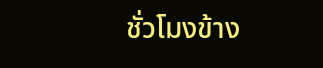ชั่วโมงข้าง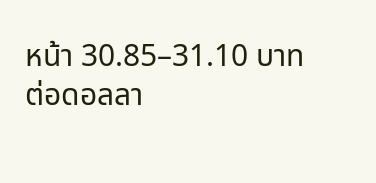หน้า 30.85–31.10 บาทต่อดอลลา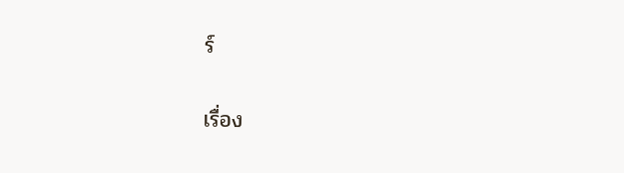ร์

เรื่อง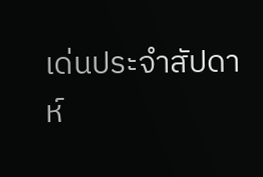เด่นประจำสัปดาห์